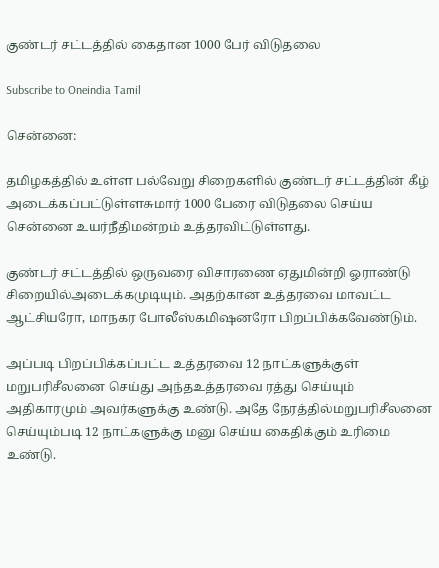குண்டர் சட்டத்தில் கைதான 1000 பேர் விடுதலை

Subscribe to Oneindia Tamil

சென்னை:

தமிழகத்தில் உள்ள பல்வேறு சிறைகளில் குண்டர் சட்டத்தின் கீழ் அடைக்கப்பட்டுள்ளசுமார் 1000 பேரை விடுதலை செய்ய சென்னை உயர்நீதிமன்றம் உத்தரவிட்டுள்ளது.

குண்டர் சட்டத்தில் ஒருவரை விசாரணை ஏதுமின்றி ஓராண்டு சிறையில்அடைக்கமுடியும். அதற்கான உத்தரவை மாவட்ட ஆட்சியரோ, மாநகர போலீஸ்கமிஷனரோ பிறப்பிக்கவேண்டும்.

அப்படி பிறப்பிக்கப்பட்ட உத்தரவை 12 நாட்களுக்குள் மறுபரிசீலனை செய்து அந்தஉத்தரவை ரத்து செய்யும் அதிகாரமும் அவர்களுக்கு உண்டு. அதே நேரத்தில்மறுபரிசீலனை செய்யும்படி 12 நாட்களுக்கு மனு செய்ய கைதிக்கும் உரிமை உண்டு.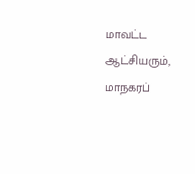மாவட்ட ஆட்சியரும், மாநகரப்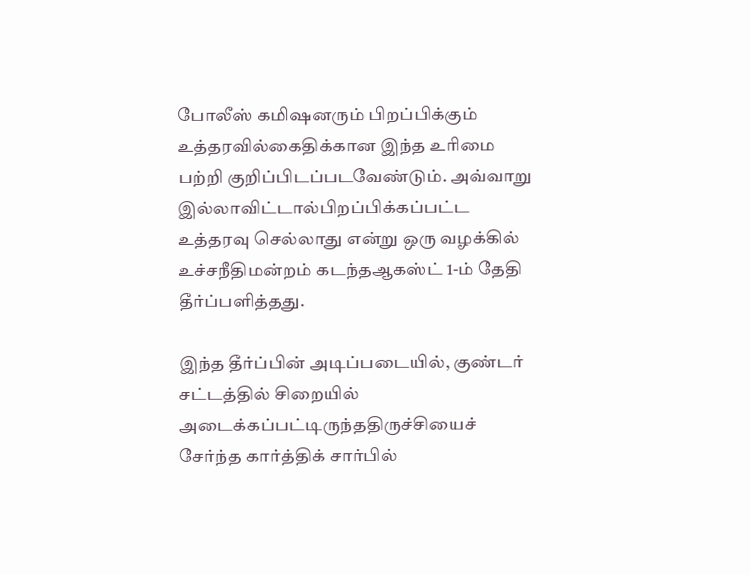போலீஸ் கமிஷனரும் பிறப்பிக்கும் உத்தரவில்கைதிக்கான இந்த உரிமை பற்றி குறிப்பிடப்படவேண்டும். அவ்வாறு இல்லாவிட்டால்பிறப்பிக்கப்பட்ட உத்தரவு செல்லாது என்று ஒரு வழக்கில் உச்சநீதிமன்றம் கடந்தஆகஸ்ட் 1-ம் தேதி தீர்ப்பளித்தது.

இந்த தீர்ப்பின் அடிப்படையில், குண்டர் சட்டத்தில் சிறையில் அடைக்கப்பட்டிருந்ததிருச்சியைச் சேர்ந்த கார்த்திக் சார்பில்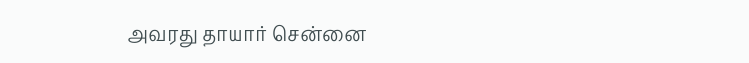அவரது தாயார் சென்னை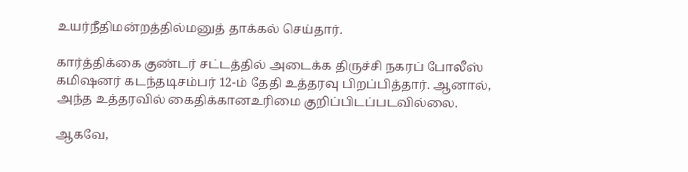உயர்நீதிமன்றத்தில்மனுத் தாக்கல் செய்தார்.

கார்த்திக்கை குண்டர் சட்டத்தில் அடைக்க திருச்சி நகரப் போலீஸ் கமிஷனர் கடந்தடிசம்பர் 12-ம் தேதி உத்தரவு பிறப்பித்தார். ஆனால், அந்த உத்தரவில் கைதிக்கானஉரிமை குறிப்பிடப்படவில்லை.

ஆகவே,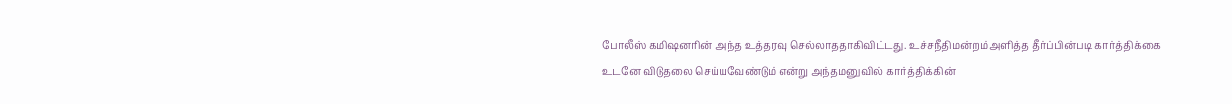போலீஸ் கமிஷனரின் அந்த உத்தரவு செல்லாததாகிவிட்டது. உச்சநீதிமன்றம்அளித்த தீர்ப்பின்படி கார்த்திக்கை உடனே விடுதலை செய்யவேண்டும் என்று அந்தமனுவில் கார்த்திக்கின்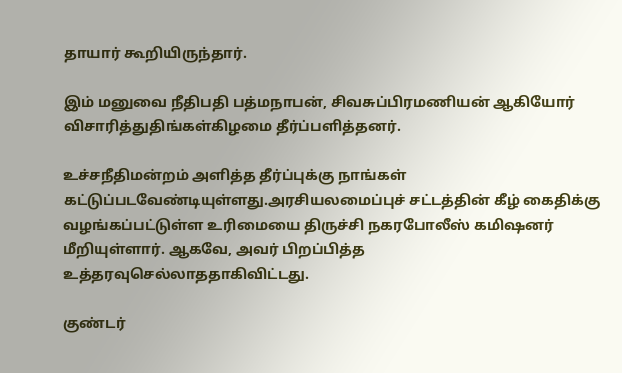தாயார் கூறியிருந்தார்.

இம் மனுவை நீதிபதி பத்மநாபன், சிவசுப்பிரமணியன் ஆகியோர் விசாரித்துதிங்கள்கிழமை தீர்ப்பளித்தனர்.

உச்சநீதிமன்றம் அளித்த தீர்ப்புக்கு நாங்கள் கட்டுப்படவேண்டியுள்ளது.அரசியலமைப்புச் சட்டத்தின் கீழ் கைதிக்கு வழங்கப்பட்டுள்ள உரிமையை திருச்சி நகரபோலீஸ் கமிஷனர் மீறியுள்ளார். ஆகவே, அவர் பிறப்பித்த உத்தரவுசெல்லாததாகிவிட்டது.

குண்டர்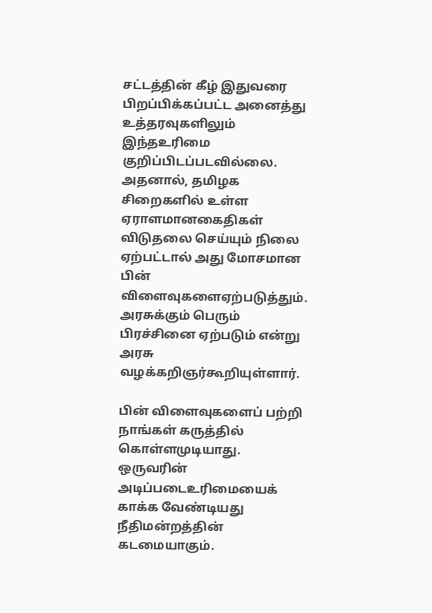சட்டத்தின் கீழ் இதுவரை பிறப்பிக்கப்பட்ட அனைத்து உத்தரவுகளிலும் இந்தஉரிமை குறிப்பிடப்படவில்லை. அதனால், தமிழக சிறைகளில் உள்ள ஏராளமானகைதிகள் விடுதலை செய்யும் நிலை ஏற்பட்டால் அது மோசமான பின் விளைவுகளைஏற்படுத்தும். அரசுக்கும் பெரும் பிரச்சினை ஏற்படும் என்று அரசு வழக்கறிஞர்கூறியுள்ளார்.

பின் விளைவுகளைப் பற்றி நாங்கள் கருத்தில் கொள்ளமுடியாது. ஒருவரின் அடிப்படைஉரிமையைக் காக்க வேண்டியது நீதிமன்றத்தின் கடமையாகும்.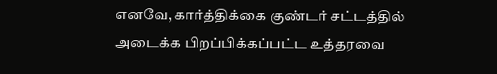எனவே, கார்த்திக்கை குண்டர் சட்டத்தில் அடைக்க பிறப்பிக்கப்பட்ட உத்தரவை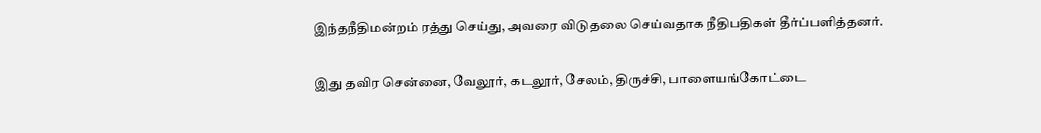இந்தநீதிமன்றம் ரத்து செய்து, அவரை விடுதலை செய்வதாக நீதிபதிகள் தீர்ப்பளித்தனர்.

இது தவிர சென்னை, வேலூர், கடலூர், சேலம், திருச்சி, பாளையங்கோட்டை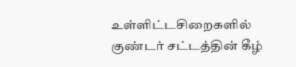உள்ளிட்டசிறைகளில் குண்டர் சட்டத்தின் கீழ்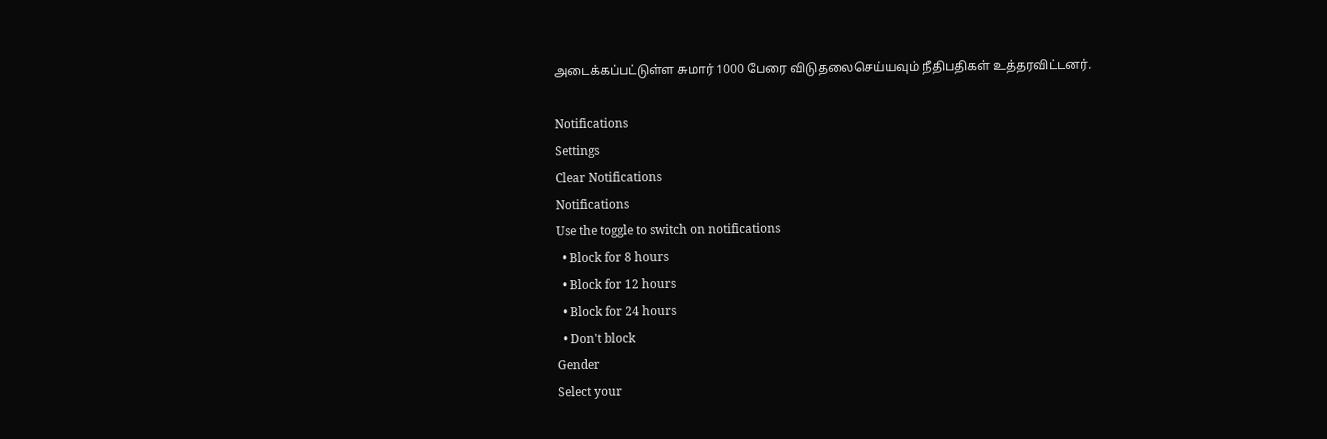அடைக்கப்பட்டுள்ள சுமார் 1000 பேரை விடுதலைசெய்யவும் நீதிபதிகள் உத்தரவிட்டனர்.

Notifications
Settings
Clear Notifications
Notifications
Use the toggle to switch on notifications
  • Block for 8 hours
  • Block for 12 hours
  • Block for 24 hours
  • Don't block
Gender
Select your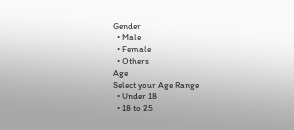Gender
  • Male
  • Female
  • Others
Age
Select your Age Range
  • Under 18
  • 18 to 25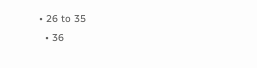• 26 to 35
  • 36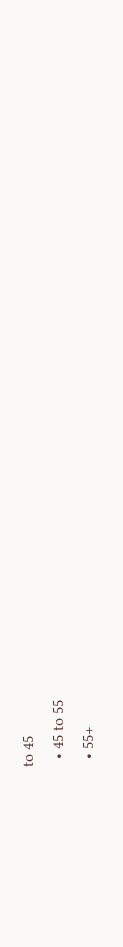to 45
  • 45 to 55
  • 55+